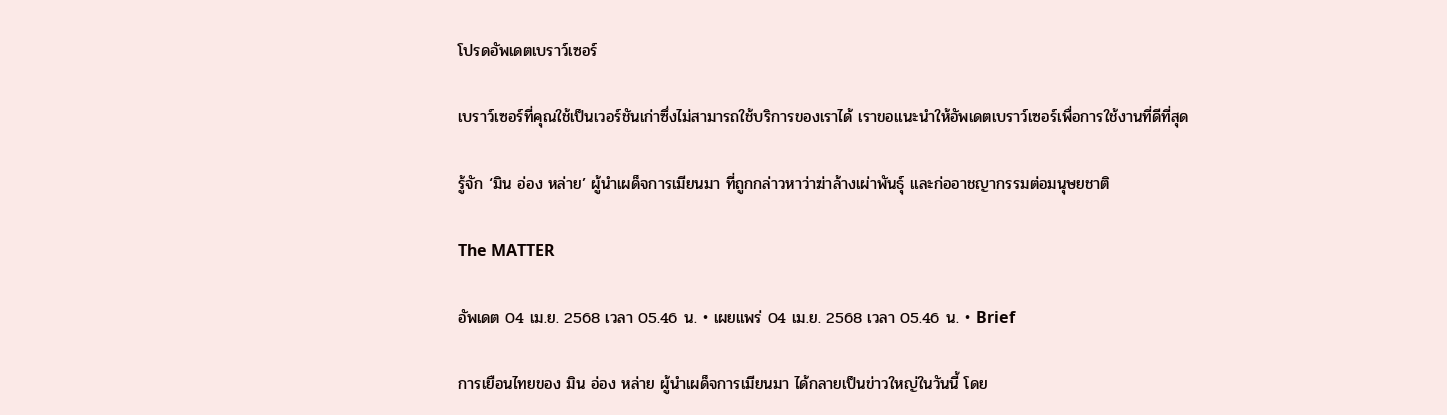โปรดอัพเดตเบราว์เซอร์

เบราว์เซอร์ที่คุณใช้เป็นเวอร์ชันเก่าซึ่งไม่สามารถใช้บริการของเราได้ เราขอแนะนำให้อัพเดตเบราว์เซอร์เพื่อการใช้งานที่ดีที่สุด

รู้จัก ‘มิน อ่อง หล่าย’ ผู้นำเผด็จการเมียนมา ที่ถูกกล่าวหาว่าฆ่าล้างเผ่าพันธุ์ และก่ออาชญากรรมต่อมนุษยชาติ

The MATTER

อัพเดต 04 เม.ย. 2568 เวลา 05.46 น. • เผยแพร่ 04 เม.ย. 2568 เวลา 05.46 น. • Brief

การเยือนไทยของ มิน อ่อง หล่าย ผู้นำเผด็จการเมียนมา ได้กลายเป็นข่าวใหญ่ในวันนี้ โดย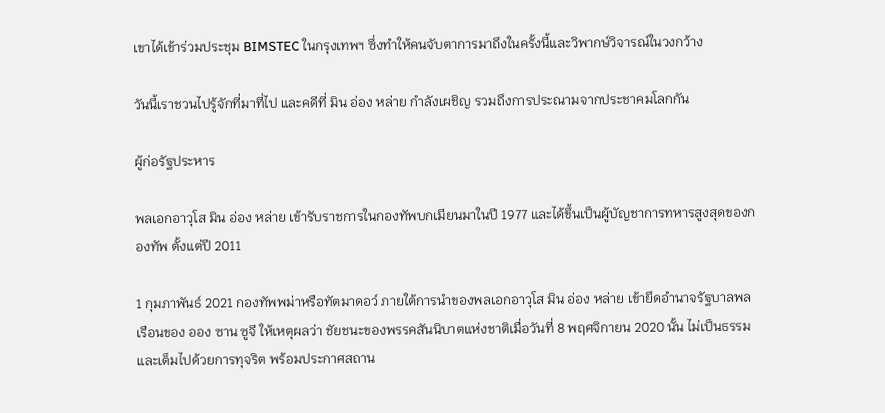เขาได้เข้าร่วมประชุม BIMSTEC ในกรุงเทพฯ ซึ่งทำให้คนจับตาการมาถึงในครั้งนี้และวิพากษ์วิจารณ์ในวงกว้าง

วันนี้เราชวนไปรู้จักที่มาที่ไป และคดีที่ มิน อ่อง หล่าย กำลังเผชิญ รวมถึงการประณามจากประชาคมโลกกัน

ผู้ก่อรัฐประหาร

พลเอกอาวุโส มิน อ่อง หล่าย เข้ารับราชการในกองทัพบกเมียนมาในปี 1977 และได้ขึ้นเป็นผู้บัญชาการทหารสูงสุดของกองทัพ ตั้งแต่ปี 2011

1 กุมภาพันธ์ 2021 กองทัพพม่าหรือทัตมาดอว์ ภายใต้การนำของพลเอกอาวุโส มิน อ่อง หล่าย เข้ายึดอำนาจรัฐบาลพลเรือนของ ออง ซาน ซูจี ให้เหตุผลว่า ชัยชนะของพรรคสันนิบาตแห่งชาติเมื่อวันที่ 8 พฤศจิกายน 2020 นั้น ไม่เป็นธรรมและเต็มไปด้วยการทุจริต พร้อมประกาศสถาน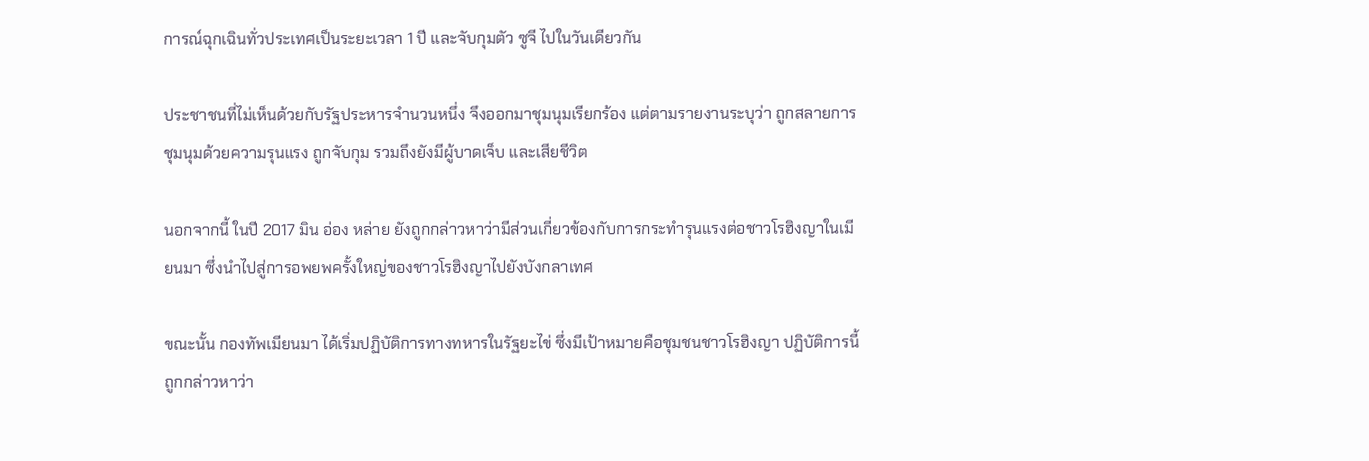การณ์ฉุกเฉินทั่วประเทศเป็นระยะเวลา 1 ปี และจับกุมตัว ซูจี ไปในวันเดียวกัน

ประชาชนที่ไม่เห็นด้วยกับรัฐประหารจำนวนหนึ่ง จึงออกมาชุมนุมเรียกร้อง แต่ตามรายงานระบุว่า ถูกสลายการชุมนุมด้วยความรุนแรง ถูกจับกุม รวมถึงยังมีผู้บาดเจ็บ และเสียชีวิต

นอกจากนี้ ในปี 2017 มิน อ่อง หล่าย ยังถูกกล่าวหาว่ามีส่วนเกี่ยวข้องกับการกระทำรุนแรงต่อชาวโรฮิงญาในเมียนมา ซึ่งนำไปสู่การอพยพครั้งใหญ่ของชาวโรฮิงญาไปยังบังกลาเทศ

ขณะนั้น กองทัพเมียนมา ได้เริ่มปฏิบัติการทางทหารในรัฐยะไข่ ซึ่งมีเป้าหมายคือชุมชนชาวโรฮิงญา ปฏิบัติการนี้ถูกกล่าวหาว่า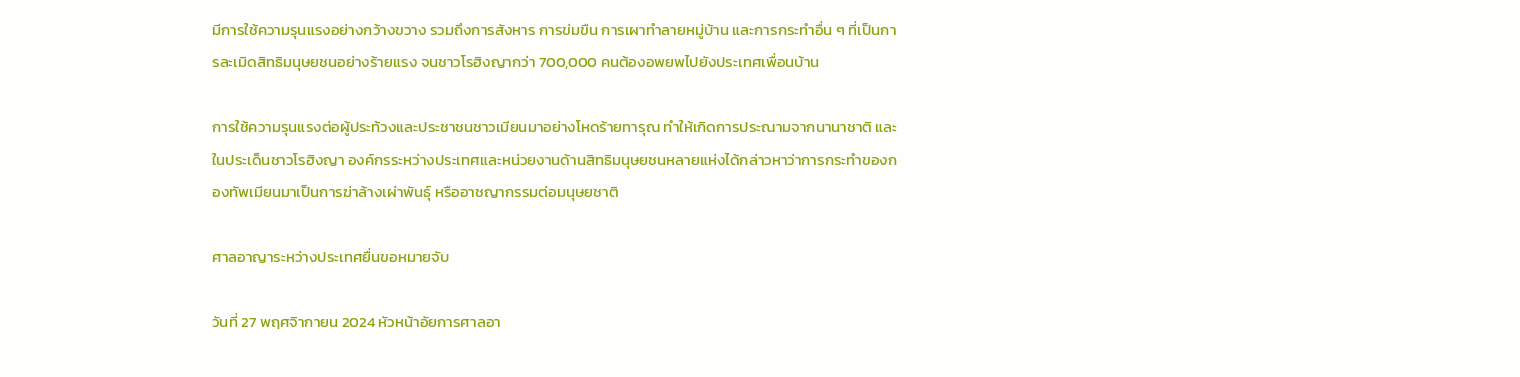มีการใช้ความรุนแรงอย่างกว้างขวาง รวมถึงการสังหาร การข่มขืน การเผาทำลายหมู่บ้าน และการกระทำอื่น ๆ ที่เป็นการละเมิดสิทธิมนุษยชนอย่างร้ายแรง จนชาวโรฮิงญากว่า 700,000 คนต้องอพยพไปยังประเทศเพื่อนบ้าน

การใช้ความรุนแรงต่อผู้ประท้วงและประชาชนชาวเมียนมาอย่างโหดร้ายทารุณ ทำให้เกิดการประณามจากนานาชาติ และในประเด็นชาวโรฮิงญา องค์กรระหว่างประเทศและหน่วยงานด้านสิทธิมนุษยชนหลายแห่งได้กล่าวหาว่าการกระทำของกองทัพเมียนมาเป็นการฆ่าล้างเผ่าพันธุ์ หรืออาชญากรรมต่อมนุษยชาติ

ศาลอาญาระหว่างประเทศยื่นขอหมายจับ

วันที่ 27 พฤศจิากายน 2024 หัวหน้าอัยการศาลอา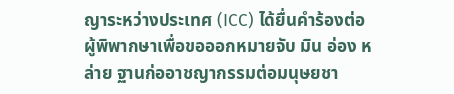ญาระหว่างประเทศ (ICC) ได้ยื่นคำร้องต่อผู้พิพากษาเพื่อขอออกหมายจับ มิน อ่อง หล่าย ฐานก่ออาชญากรรมต่อมนุษยชา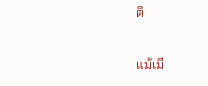ติ

แม้เมี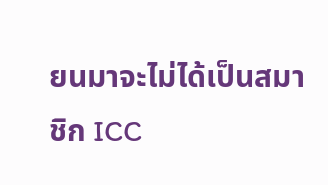ยนมาจะไม่ได้เป็นสมาชิก ICC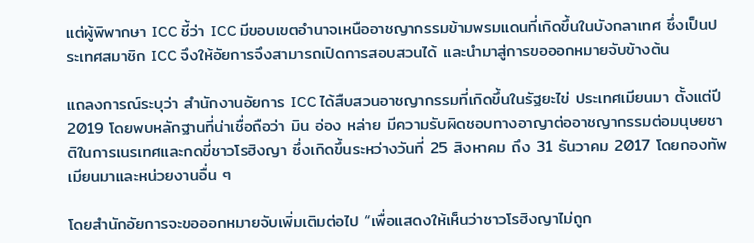แต่ผู้พิพากษา ICC ชี้ว่า ICC มีขอบเขตอำนาจเหนืออาชญากรรมข้ามพรมแดนที่เกิดขึ้นในบังกลาเทศ ซึ่งเป็นประเทศสมาชิก ICC จึงให้อัยการจึงสามารถเปิดการสอบสวนได้ และนำมาสู่การขอออกหมายจับข้างต้น

แถลงการณ์ระบุว่า สำนักงานอัยการ ICC ได้สืบสวนอาชญากรรมที่เกิดขึ้นในรัฐยะไข่ ประเทศเมียนมา ตั้งแต่ปี 2019 โดยพบหลักฐานที่น่าเชื่อถือว่า มิน อ่อง หล่าย มีความรับผิดชอบทางอาญาต่ออาชญากรรมต่อมนุษยชาติในการเนรเทศและกดขี่ชาวโรฮิงญา ซึ่งเกิดขึ้นระหว่างวันที่ 25 สิงหาคม ถึง 31 ธันวาคม 2017 โดยกองทัพเมียนมาและหน่วยงานอื่น ๆ

โดยสำนักอัยการจะขอออกหมายจับเพิ่มเติมต่อไป “เพื่อแสดงให้เห็นว่าชาวโรฮิงญาไม่ถูก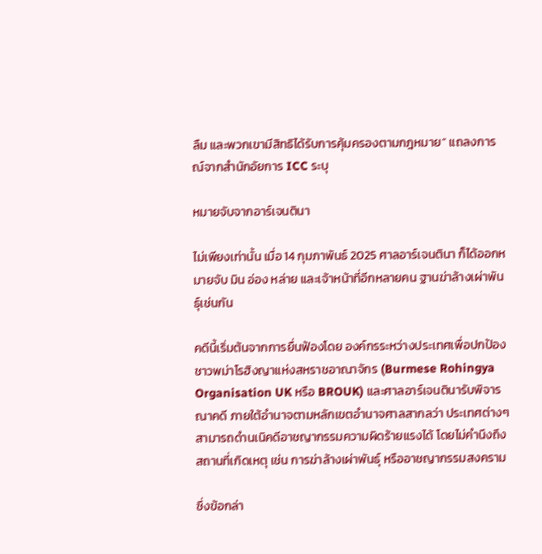ลืม และพวกเขามีสิทธิได้รับการคุ้มครองตามกฎหมาย” แถลงการณ์จากสำนักอัยการ ICC ระบุ

หมายจับจากอาร์เจนตินา

ไม่เพียงเท่านั้น เมื่อ 14 กุมภาพันธ์ 2025 ศาลอาร์เจนตินา ก็ได้ออกหมายจับ มิน อ่อง หล่าย และเจ้าหน้าที่อีกหลายคน ฐานฆ่าล้างเผ่าพันธุ์เช่นกัน

คดีนี้เริ่มต้นจากการยื่นฟ้องโดย องค์กรระหว่างประเทศเพื่อปกป้องชาวพม่าโรฮิงญาแห่งสหราชอาณาจักร (Burmese Rohingya Organisation UK หรือ BROUK) และศาลอาร์เจนตินารับพิจารณาคดี ภายใต้อำนาจตามหลักเขตอำนาจศาลสากลว่า ประเทศต่างๆ สามารถดำนเนิคดีอาชญากรรมความผิดร้ายแรงได้ โดยไม่คำนึงถึงสถานที่เกิดเหตุ เช่น การฆ่าล้างเผ่าพันธุ์ หรืออาชญากรรมสงคราม

ซึ่งข้อกล่า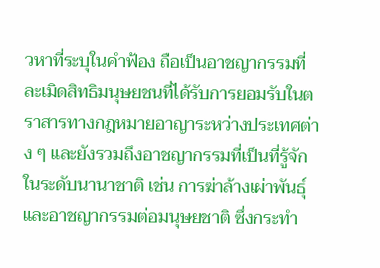วหาที่ระบุในคำฟ้อง ถือเป็นอาชญากรรมที่ละเมิดสิทธิมนุษยชนที่ได้รับการยอมรับในตราสารทางกฎหมายอาญาระหว่างประเทศต่าง ๆ และยังรวมถึงอาชญากรรมที่เป็นที่รู้จักในระดับนานาชาติ เช่น การฆ่าล้างเผ่าพันธุ์และอาชญากรรมต่อมนุษยชาติ ซึ่งกระทำ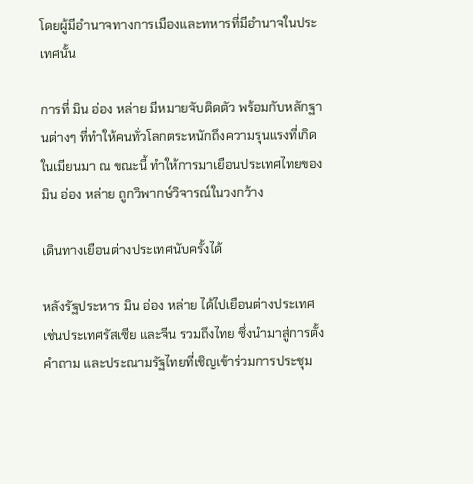โดยผู้มีอำนาจทางการเมืองและทหารที่มีอำนาจในประเทศนั้น

การที่ มิน อ่อง หล่าย มีหมายจับติดตัว พร้อมกับหลักฐานต่างๆ ที่ทำให้คนทั่วโลกตระหนักถึงความรุนแรงที่เกิดในเมียนมา ณ ขณะนี้ ทำให้การมาเยือนประเทศไทยของ มิน อ่อง หล่าย ถูกวิพากษ์วิจารณ์ในวงกว้าง

เดินทางเยือนต่างประเทศนับครั้งได้

หลังรัฐประหาร มิน อ่อง หล่าย ได้ไปเยือนต่างประเทศ เช่นประเทศรัสเซีย และจีน รวมถึงไทย ซึ่งนำมาสู่การตั้งคำถาม และประณามรัฐไทยที่เชิญเข้าร่วมการประชุม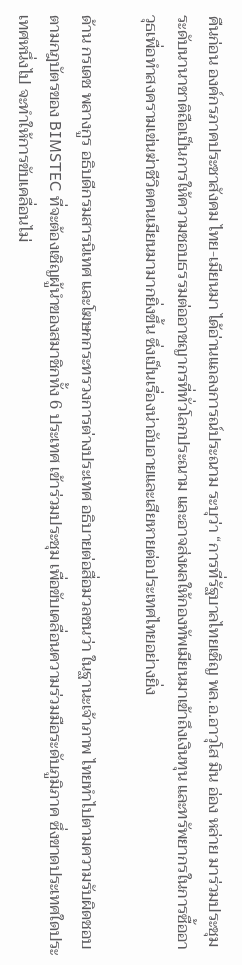คืนก่อน องค์กรภาคประชาสังคม ไทย-เมียนมา ได้อ่านแถลงการณ์ประณาม ระบุว่า “การที่รัฐบาลไทยเชิญ พล.อ.อาวุโส มิน อ่อง หล่าย มาร่วมประชุมระดับนานาชาติถือเป็นการให้ความชอบธรรมต่ออาชญากรที่ทั่วโลกประณาม และอาจส่งผลให้กองทัพเมียนมาเข้าถึงเงินทุน และทรัพยากรในการซื้ออาวุธเพื่อทำสงครามเข่นฆ่าชีวิตคนเมียนมามากยิ่งขึ้น ซึ่งเป็นเรื่องน่าอับอายและเสียหายต่อประเทศไทยอย่างยิ่ง

ด้าน กรเดช พลางกูร อธิบดีกรมสารนิเทศ และโฆษกกระทรวงการต่างประเทศ อธิบายต่อสื่อมวลชนว่า ในฐานะเจ้าภาพ ไทยทำไปตามความรับผิดชอบ ตามกฎบัตรของ BIMSTEC ที่จะต้องเชิญผู้นำของสมาชิกทั้ง 6 ประเทศ เข้าร่วมประชุม เพื่อขับเคลื่อนความร่วมมือระดับภูมิภาค ซึ่งขาดประเทศใดประเทศหนึ่งไป จะทำให้การขับเคลื่อนไม่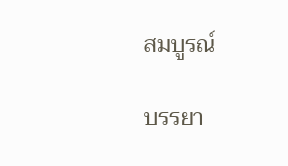สมบูรณ์

บรรยา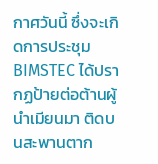กาศวันนี้ ซึ่งจะเกิดการประชุม BIMSTEC ได้ปรากฏป้ายต่อต้านผู้นำเมียนมา ติดบนสะพานตาก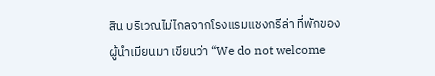สิน บริเวณไม่ไกลจากโรงแรมแชงกรีล่า ที่พักของผู้นำเมียนมา เขียนว่า “We do not welcome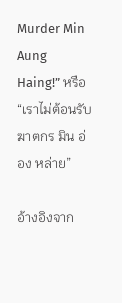Murder Min Aung Haing!” หรือ “เราไม่ต้อนรับ ฆาตกร มิน อ่อง หล่าย”

อ้างอิงจาก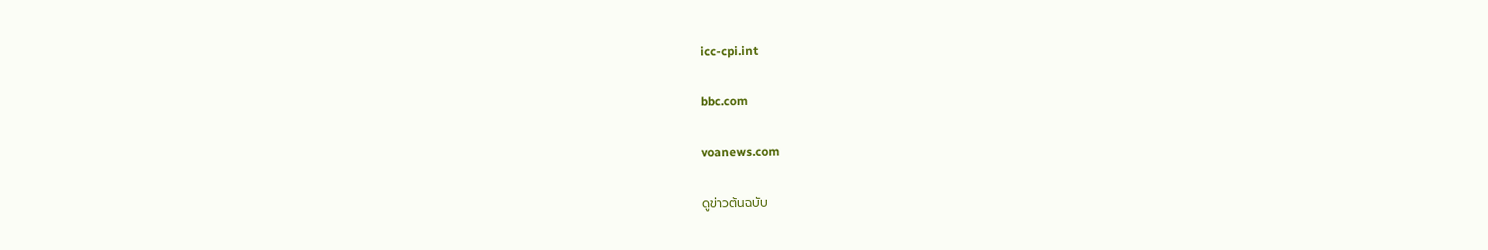icc-cpi.int

bbc.com

voanews.com

ดูข่าวต้นฉบับ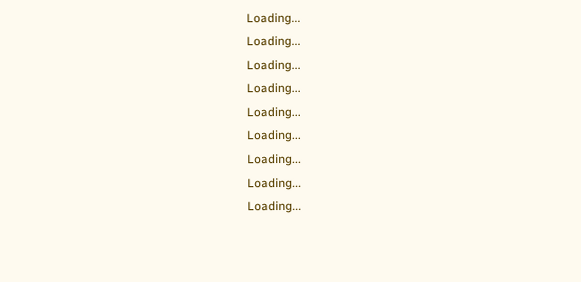Loading...
Loading...
Loading...
Loading...
Loading...
Loading...
Loading...
Loading...
Loading...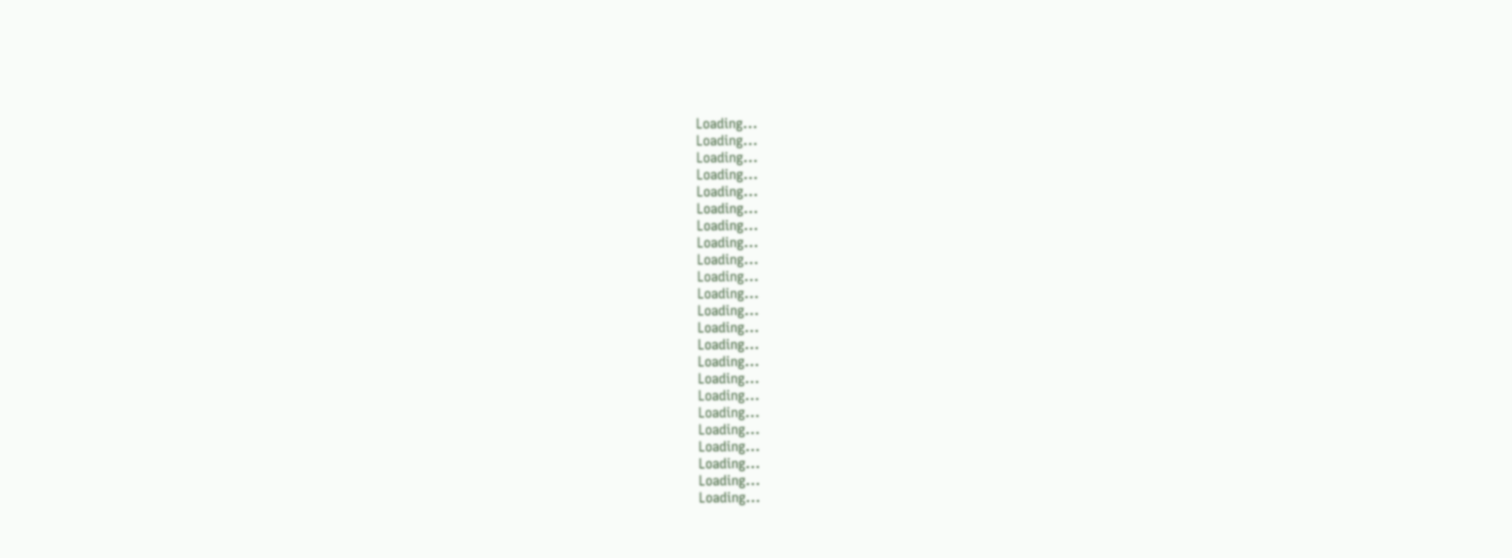Loading...
Loading...
Loading...
Loading...
Loading...
Loading...
Loading...
Loading...
Loading...
Loading...
Loading...
Loading...
Loading...
Loading...
Loading...
Loading...
Loading...
Loading...
Loading...
Loading...
Loading...
Loading...
Loading...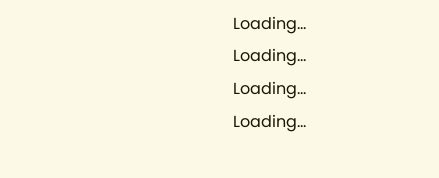Loading...
Loading...
Loading...
Loading...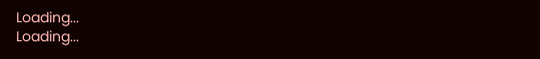Loading...
Loading...